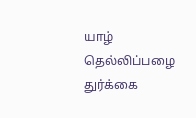யாழ் தெல்லிப்பழை துர்க்கை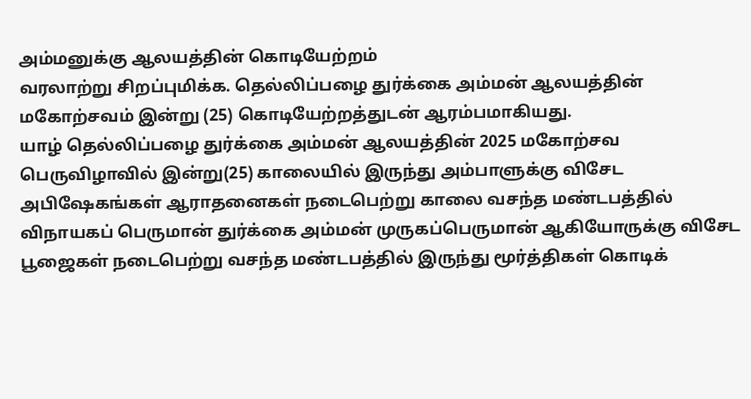அம்மனுக்கு ஆலயத்தின் கொடியேற்றம்
வரலாற்று சிறப்புமிக்க. தெல்லிப்பழை துர்க்கை அம்மன் ஆலயத்தின் மகோற்சவம் இன்று (25) கொடியேற்றத்துடன் ஆரம்பமாகியது.
யாழ் தெல்லிப்பழை துர்க்கை அம்மன் ஆலயத்தின் 2025 மகோற்சவ பெருவிழாவில் இன்று(25) காலையில் இருந்து அம்பாளுக்கு விசேட அபிஷேகங்கள் ஆராதனைகள் நடைபெற்று காலை வசந்த மண்டபத்தில் விநாயகப் பெருமான் துர்க்கை அம்மன் முருகப்பெருமான் ஆகியோருக்கு விசேட பூஜைகள் நடைபெற்று வசந்த மண்டபத்தில் இருந்து மூர்த்திகள் கொடிக்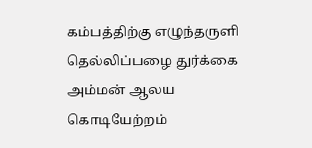கம்பத்திற்கு எழுந்தருளி தெல்லிப்பழை துர்க்கை அம்மன் ஆலய கொடியேற்றம்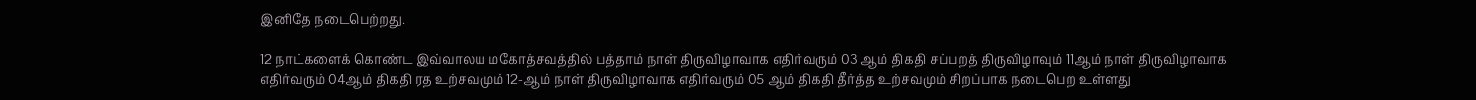இனிதே நடைபெற்றது.

12 நாட்களைக் கொண்ட இவ்வாலய மகோத்சவத்தில் பத்தாம் நாள் திருவிழாவாக எதிர்வரும் 03 ஆம் திகதி சப்பறத் திருவிழாவும் 11ஆம் நாள் திருவிழாவாக எதிர்வரும் 04ஆம் திகதி ரத உற்சவமும் 12-ஆம் நாள் திருவிழாவாக எதிர்வரும் 05 ஆம் திகதி தீர்த்த உற்சவமும் சிறப்பாக நடைபெற உள்ளது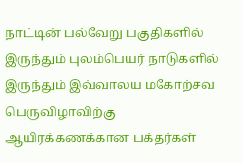நாட்டின் பல்வேறு பகுதிகளில் இருந்தும் புலம்பெயர் நாடுகளில் இருந்தும் இவ்வாலய மகோற்சவ பெருவிழாவிற்கு ஆயிரக்கணக்கான பக்தர்கள்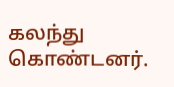கலந்து கொண்டனர்.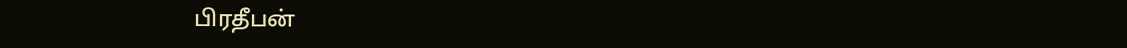பிரதீபன்